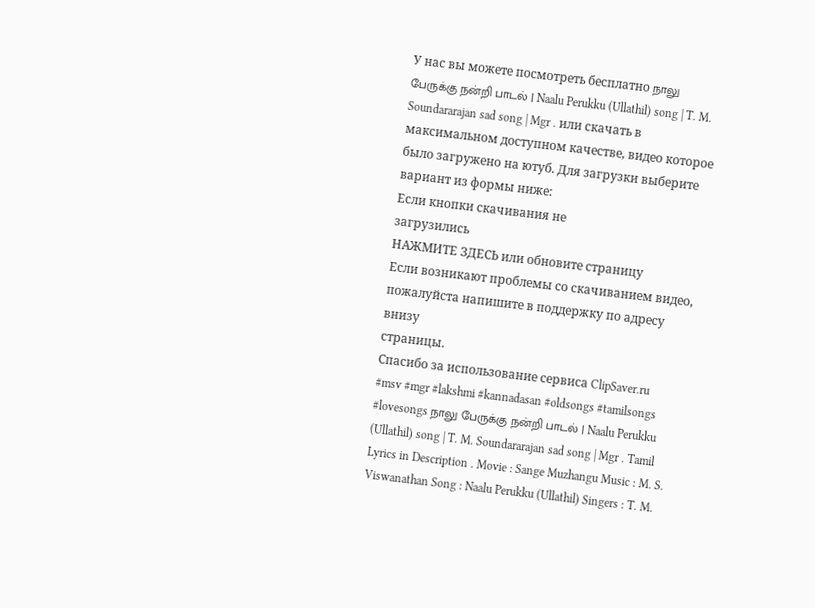У нас вы можете посмотреть бесплатно நாலு பேருக்கு நன்றி பாடல் | Naalu Perukku (Ullathil) song | T. M. Soundararajan sad song | Mgr . или скачать в максимальном доступном качестве, видео которое было загружено на ютуб. Для загрузки выберите вариант из формы ниже:
Если кнопки скачивания не
загрузились
НАЖМИТЕ ЗДЕСЬ или обновите страницу
Если возникают проблемы со скачиванием видео, пожалуйста напишите в поддержку по адресу внизу
страницы.
Спасибо за использование сервиса ClipSaver.ru
#msv #mgr #lakshmi #kannadasan #oldsongs #tamilsongs #lovesongs நாலு பேருக்கு நன்றி பாடல் | Naalu Perukku (Ullathil) song | T. M. Soundararajan sad song | Mgr . Tamil Lyrics in Description . Movie : Sange Muzhangu Music : M. S. Viswanathan Song : Naalu Perukku (Ullathil) Singers : T. M.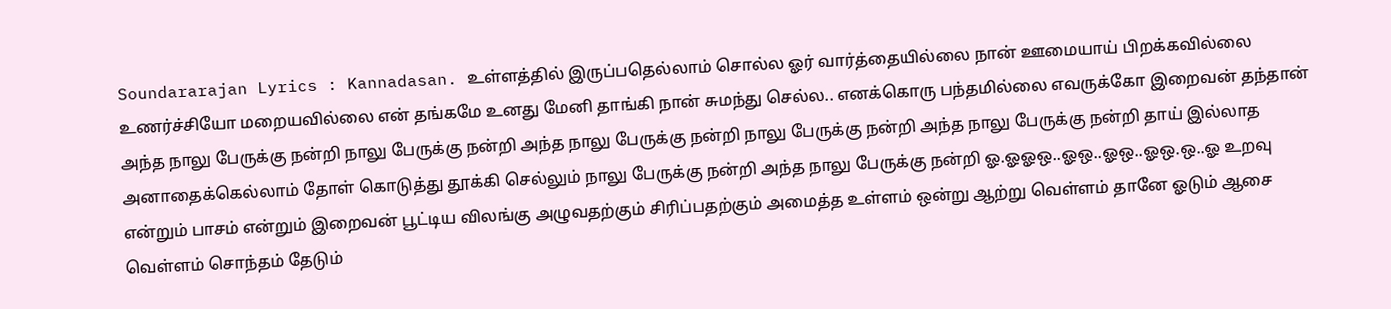Soundararajan Lyrics : Kannadasan. உள்ளத்தில் இருப்பதெல்லாம் சொல்ல ஓர் வார்த்தையில்லை நான் ஊமையாய் பிறக்கவில்லை உணர்ச்சியோ மறையவில்லை என் தங்கமே உனது மேனி தாங்கி நான் சுமந்து செல்ல.. எனக்கொரு பந்தமில்லை எவருக்கோ இறைவன் தந்தான் அந்த நாலு பேருக்கு நன்றி நாலு பேருக்கு நன்றி அந்த நாலு பேருக்கு நன்றி நாலு பேருக்கு நன்றி அந்த நாலு பேருக்கு நன்றி தாய் இல்லாத அனாதைக்கெல்லாம் தோள் கொடுத்து தூக்கி செல்லும் நாலு பேருக்கு நன்றி அந்த நாலு பேருக்கு நன்றி ஓ.ஓஓஒ..ஓஒ..ஓஒ..ஓஒ.ஒ..ஓ உறவு என்றும் பாசம் என்றும் இறைவன் பூட்டிய விலங்கு அழுவதற்கும் சிரிப்பதற்கும் அமைத்த உள்ளம் ஒன்று ஆற்று வெள்ளம் தானே ஓடும் ஆசை வெள்ளம் சொந்தம் தேடும்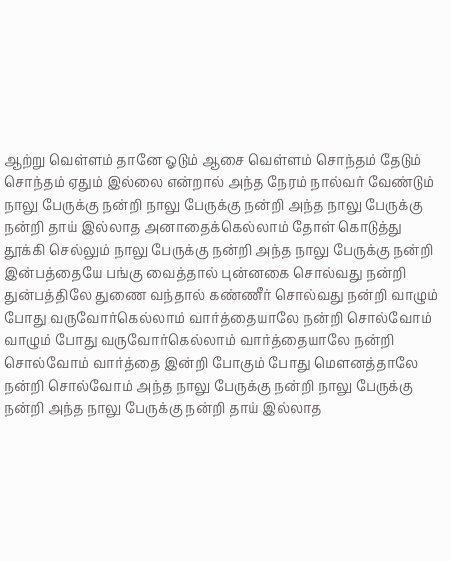ஆற்று வெள்ளம் தானே ஓடும் ஆசை வெள்ளம் சொந்தம் தேடும் சொந்தம் ஏதும் இல்லை என்றால் அந்த நேரம் நால்வர் வேண்டும் நாலு பேருக்கு நன்றி நாலு பேருக்கு நன்றி அந்த நாலு பேருக்கு நன்றி தாய் இல்லாத அனாதைக்கெல்லாம் தோள் கொடுத்து தூக்கி செல்லும் நாலு பேருக்கு நன்றி அந்த நாலு பேருக்கு நன்றி இன்பத்தையே பங்கு வைத்தால் புன்னகை சொல்வது நன்றி துன்பத்திலே துணை வந்தால் கண்ணீர் சொல்வது நன்றி வாழும் போது வருவோர்கெல்லாம் வார்த்தையாலே நன்றி சொல்வோம் வாழும் போது வருவோர்கெல்லாம் வார்த்தையாலே நன்றி சொல்வோம் வார்த்தை இன்றி போகும் போது மௌனத்தாலே நன்றி சொல்வோம் அந்த நாலு பேருக்கு நன்றி நாலு பேருக்கு நன்றி அந்த நாலு பேருக்கு நன்றி தாய் இல்லாத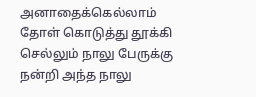அனாதைக்கெல்லாம் தோள் கொடுத்து தூக்கி செல்லும் நாலு பேருக்கு நன்றி அந்த நாலு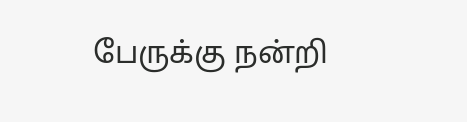பேருக்கு நன்றி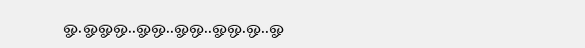ஓ.ஓஓஒ..ஓஒ..ஓஒ..ஓஒ.ஒ..ஓ